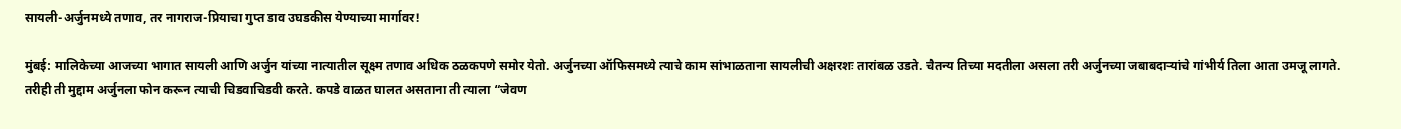सायली-अर्जुनमध्ये तणाव, तर नागराज-प्रियाचा गुप्त डाव उघडकीस येण्याच्या मार्गावर!

मुंबई: मालिकेच्या आजच्या भागात सायली आणि अर्जुन यांच्या नात्यातील सूक्ष्म तणाव अधिक ठळकपणे समोर येतो. अर्जुनच्या ऑफिसमध्ये त्याचे काम सांभाळताना सायलीची अक्षरशः तारांबळ उडते. चैतन्य तिच्या मदतीला असला तरी अर्जुनच्या जबाबदाऱ्यांचे गांभीर्य तिला आता उमजू लागते. तरीही ती मुद्दाम अर्जुनला फोन करून त्याची चिडवाचिडवी करते. कपडे वाळत घालत असताना ती त्याला “जेवण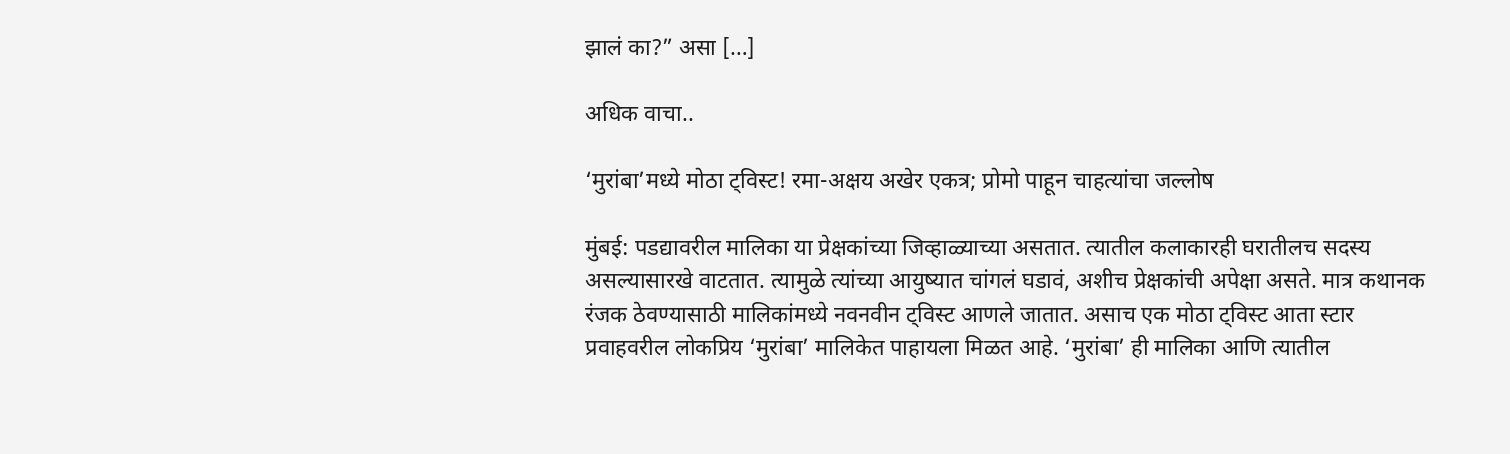झालं का?” असा […]

अधिक वाचा..

‘मुरांबा’मध्ये मोठा ट्विस्ट! रमा-अक्षय अखेर एकत्र; प्रोमो पाहून चाहत्यांचा जल्लोष

मुंबई: पडद्यावरील मालिका या प्रेक्षकांच्या जिव्हाळ्याच्या असतात. त्यातील कलाकारही घरातीलच सदस्य असल्यासारखे वाटतात. त्यामुळे त्यांच्या आयुष्यात चांगलं घडावं, अशीच प्रेक्षकांची अपेक्षा असते. मात्र कथानक रंजक ठेवण्यासाठी मालिकांमध्ये नवनवीन ट्विस्ट आणले जातात. असाच एक मोठा ट्विस्ट आता स्टार प्रवाहवरील लोकप्रिय ‘मुरांबा’ मालिकेत पाहायला मिळत आहे. ‘मुरांबा’ ही मालिका आणि त्यातील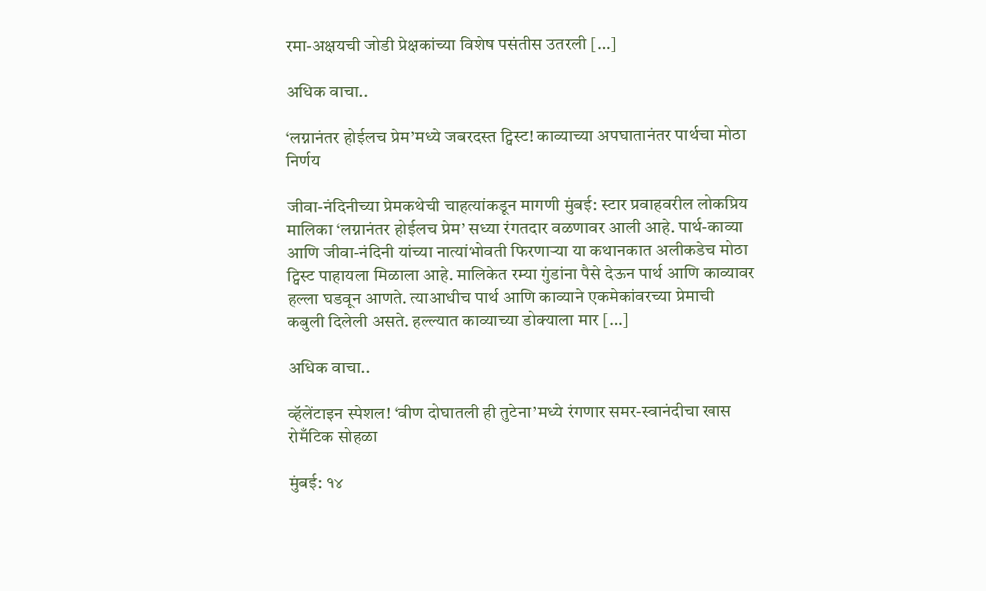रमा-अक्षयची जोडी प्रेक्षकांच्या विशेष पसंतीस उतरली […]

अधिक वाचा..

‘लग्नानंतर होईलच प्रेम’मध्ये जबरदस्त ट्विस्ट! काव्याच्या अपघातानंतर पार्थचा मोठा निर्णय

जीवा-नंदिनीच्या प्रेमकथेची चाहत्यांकडून मागणी मुंबई: स्टार प्रवाहवरील लोकप्रिय मालिका ‘लग्नानंतर होईलच प्रेम’ सध्या रंगतदार वळणावर आली आहे. पार्थ-काव्या आणि जीवा-नंदिनी यांच्या नात्यांभोवती फिरणाऱ्या या कथानकात अलीकडेच मोठा ट्विस्ट पाहायला मिळाला आहे. मालिकेत रम्या गुंडांना पैसे देऊन पार्थ आणि काव्यावर हल्ला घडवून आणते. त्याआधीच पार्थ आणि काव्याने एकमेकांवरच्या प्रेमाची कबुली दिलेली असते. हल्ल्यात काव्याच्या डोक्याला मार […]

अधिक वाचा..

व्हॅलेंटाइन स्पेशल! ‘वीण दोघातली ही तुटेना’मध्ये रंगणार समर-स्वानंदीचा खास रोमँटिक सोहळा

मुंबई: १४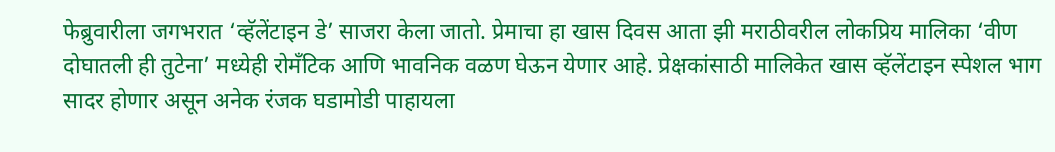फेब्रुवारीला जगभरात ‘व्हॅलेंटाइन डे’ साजरा केला जातो. प्रेमाचा हा खास दिवस आता झी मराठीवरील लोकप्रिय मालिका ‘वीण दोघातली ही तुटेना’ मध्येही रोमँटिक आणि भावनिक वळण घेऊन येणार आहे. प्रेक्षकांसाठी मालिकेत खास व्हॅलेंटाइन स्पेशल भाग सादर होणार असून अनेक रंजक घडामोडी पाहायला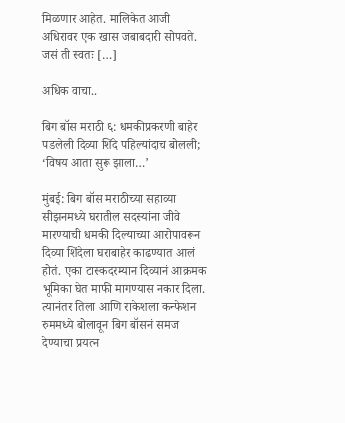मिळणार आहेत. मालिकेत आजी अधिरावर एक खास जबाबदारी सोपवते. जसं ती स्वतः […]

अधिक वाचा..

बिग बॉस मराठी ६: धमकीप्रकरणी बाहेर पडलेली दिव्या शिंदे पहिल्यांदाच बोलली; ‘विषय आता सुरू झाला…’

मुंबई: बिग बॉस मराठीच्या सहाव्या सीझनमध्ये घरातील सदस्यांना जीवे मारण्याची धमकी दिल्याच्या आरोपावरून दिव्या शिंदेला घराबाहेर काढण्यात आलं होतं. एका टास्कदरम्यान दिव्यानं आक्रमक भूमिका घेत माफी मागण्यास नकार दिला. त्यानंतर तिला आणि राकेशला कन्फेशन रुममध्ये बोलावून बिग बॉसनं समज देण्याचा प्रयत्न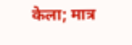केला; मात्र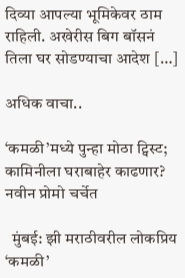दिव्या आपल्या भूमिकेवर ठाम राहिली. अखेरीस बिग बॉसनं तिला घर सोडण्याचा आदेश […]

अधिक वाचा..

‘कमळी’मध्ये पुन्हा मोठा ट्विस्ट; कामिनीला घराबाहेर काढणार? नवीन प्रोमो चर्चेत

  मुंबई: झी मराठीवरील लोकप्रिय ‘कमळी’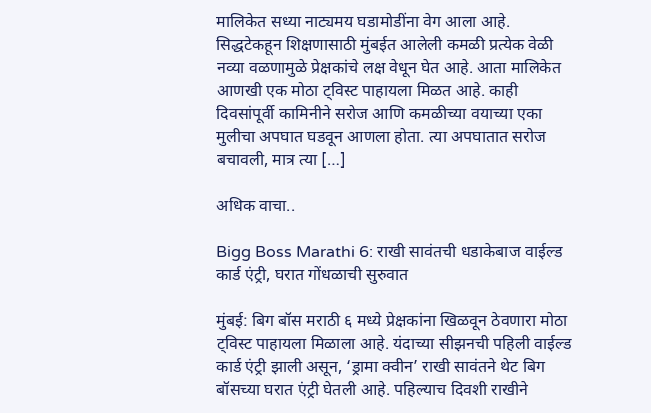मालिकेत सध्या नाट्यमय घडामोडींना वेग आला आहे. सिद्धटेकहून शिक्षणासाठी मुंबईत आलेली कमळी प्रत्येक वेळी नव्या वळणामुळे प्रेक्षकांचे लक्ष वेधून घेत आहे. आता मालिकेत आणखी एक मोठा ट्विस्ट पाहायला मिळत आहे. काही दिवसांपूर्वी कामिनीने सरोज आणि कमळीच्या वयाच्या एका मुलीचा अपघात घडवून आणला होता. त्या अपघातात सरोज बचावली, मात्र त्या […]

अधिक वाचा..

Bigg Boss Marathi 6: राखी सावंतची धडाकेबाज वाईल्ड कार्ड एंट्री, घरात गोंधळाची सुरुवात

मुंबई: बिग बॉस मराठी ६ मध्ये प्रेक्षकांना खिळवून ठेवणारा मोठा ट्विस्ट पाहायला मिळाला आहे. यंदाच्या सीझनची पहिली वाईल्ड कार्ड एंट्री झाली असून, ‘ड्रामा क्वीन’ राखी सावंतने थेट बिग बॉसच्या घरात एंट्री घेतली आहे. पहिल्याच दिवशी राखीने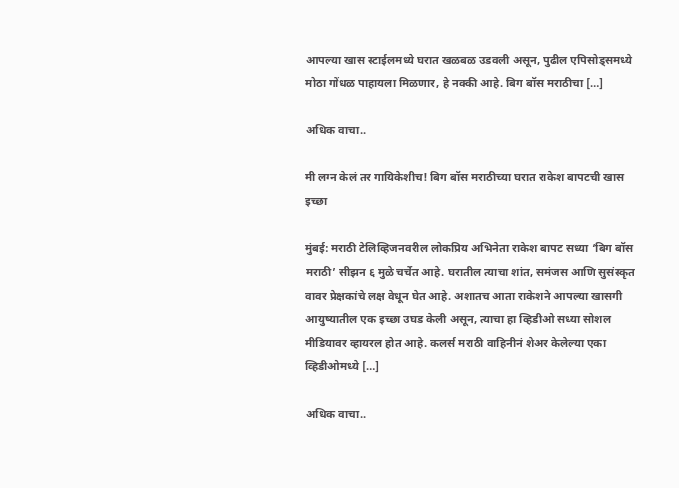आपल्या खास स्टाईलमध्ये घरात खळबळ उडवली असून, पुढील एपिसोड्समध्ये मोठा गोंधळ पाहायला मिळणार, हे नक्की आहे. बिग बॉस मराठीचा […]

अधिक वाचा..

मी लग्न केलं तर गायिकेशीच! बिग बॉस मराठीच्या घरात राकेश बापटची खास इच्छा

मुंबई: मराठी टेलिव्हिजनवरील लोकप्रिय अभिनेता राकेश बापट सध्या ‘बिग बॉस मराठी’ सीझन ६ मुळे चर्चेत आहे. घरातील त्याचा शांत, समंजस आणि सुसंस्कृत वावर प्रेक्षकांचे लक्ष वेधून घेत आहे. अशातच आता राकेशने आपल्या खासगी आयुष्यातील एक इच्छा उघड केली असून, त्याचा हा व्हिडीओ सध्या सोशल मीडियावर व्हायरल होत आहे. कलर्स मराठी वाहिनीनं शेअर केलेल्या एका व्हिडीओमध्ये […]

अधिक वाचा..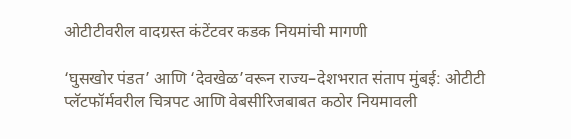ओटीटीवरील वादग्रस्त कंटेंटवर कडक नियमांची मागणी

‘घुसखोर पंडत’ आणि ‘देवखेळ’वरून राज्य–देशभरात संताप मुंबई: ओटीटी प्लॅटफॉर्मवरील चित्रपट आणि वेबसीरिजबाबत कठोर नियमावली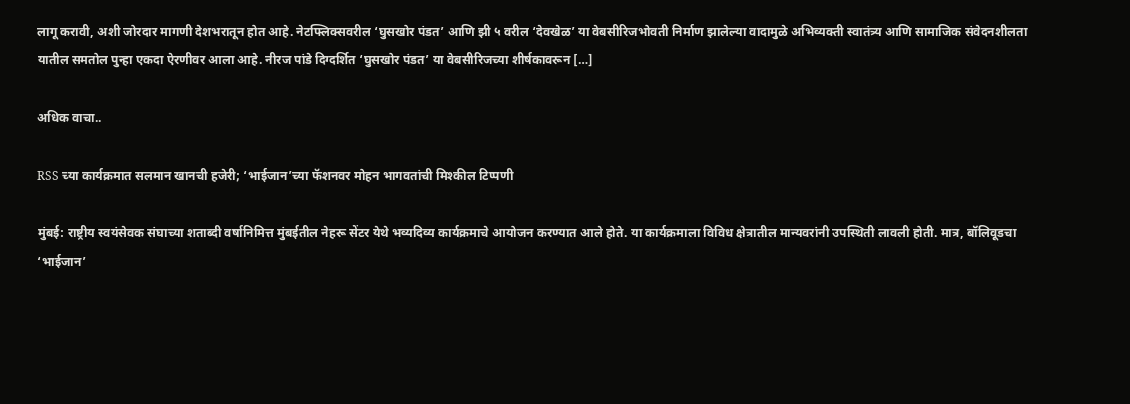लागू करावी, अशी जोरदार मागणी देशभरातून होत आहे. नेटफ्लिक्सवरील ‘घुसखोर पंडत’ आणि झी ५ वरील ‘देवखेळ’ या वेबसीरिजभोवती निर्माण झालेल्या वादामुळे अभिव्यक्ती स्वातंत्र्य आणि सामाजिक संवेदनशीलता यातील समतोल पुन्हा एकदा ऐरणीवर आला आहे. नीरज पांडे दिग्दर्शित ‘घुसखोर पंडत’ या वेबसीरिजच्या शीर्षकावरून […]

अधिक वाचा..

RSS च्या कार्यक्रमात सलमान खानची हजेरी; ‘भाईजान’च्या फॅशनवर मोहन भागवतांची मिश्कील टिप्पणी

मुंबई: राष्ट्रीय स्वयंसेवक संघाच्या शताब्दी वर्षानिमित्त मुंबईतील नेहरू सेंटर येथे भव्यदिव्य कार्यक्रमाचे आयोजन करण्यात आले होते. या कार्यक्रमाला विविध क्षेत्रातील मान्यवरांनी उपस्थिती लावली होती. मात्र, बॉलिवूडचा ‘भाईजान’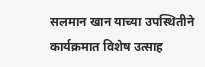सलमान खान याच्या उपस्थितीने कार्यक्रमात विशेष उत्साह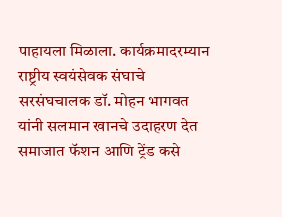पाहायला मिळाला. कार्यक्रमादरम्यान राष्ट्रीय स्वयंसेवक संघाचे सरसंघचालक डॉ. मोहन भागवत यांनी सलमान खानचे उदाहरण देत समाजात फॅशन आणि ट्रेंड कसे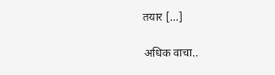तयार […]

अधिक वाचा..